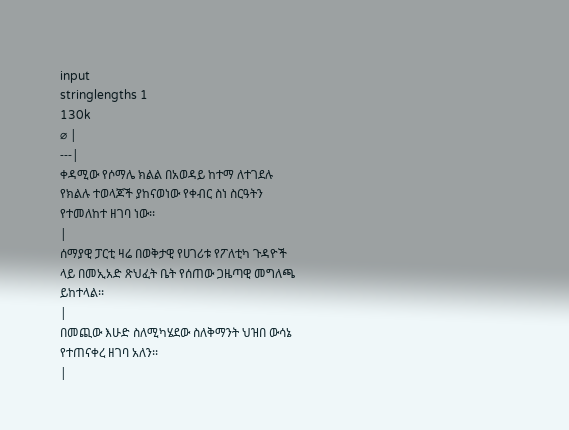input
stringlengths 1
130k
⌀ |
---|
ቀዳሚው የሶማሌ ክልል በአወዳይ ከተማ ለተገደሉ የክልሉ ተወላጆች ያከናወነው የቀብር ስነ ስርዓትን የተመለከተ ዘገባ ነው፡፡
|
ሰማያዊ ፓርቲ ዛሬ በወቅታዊ የሀገሪቱ የፖለቲካ ጉዳዮች ላይ በመኢአድ ጽህፈት ቤት የሰጠው ጋዜጣዊ መግለጫ ይከተላል፡፡
|
በመጪው እሁድ ስለሚካሄደው ስለቅማንት ህዝበ ውሳኔ የተጠናቀረ ዘገባ አለን፡፡
|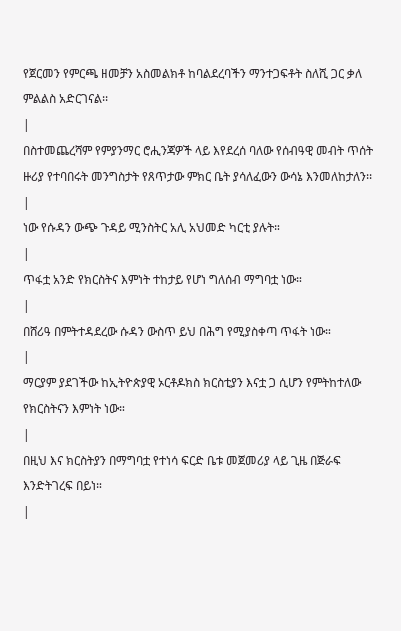የጀርመን የምርጫ ዘመቻን አስመልክቶ ከባልደረባችን ማንተጋፍቶት ስለሺ ጋር ቃለ ምልልስ አድርገናል፡፡
|
በስተመጨረሻም የምያንማር ሮሒንጃዎች ላይ እየደረሰ ባለው የሰብዓዊ መብት ጥሰት ዙሪያ የተባበሩት መንግስታት የጸጥታው ምክር ቤት ያሳለፈውን ውሳኔ እንመለከታለን፡፡
|
ነው የሱዳን ውጭ ጉዳይ ሚንስትር አሊ አህመድ ካርቲ ያሉት።
|
ጥፋቷ አንድ የክርስትና እምነት ተከታይ የሆነ ግለሰብ ማግባቷ ነው።
|
በሸሪዓ በምትተዳደረው ሱዳን ውስጥ ይህ በሕግ የሚያስቀጣ ጥፋት ነው።
|
ማርያም ያደገችው ከኢትዮጵያዊ ኦርቶዶክስ ክርስቲያን እናቷ ጋ ሲሆን የምትከተለው የክርስትናን እምነት ነው።
|
በዚህ እና ክርስትያን በማግባቷ የተነሳ ፍርድ ቤቱ መጀመሪያ ላይ ጊዜ በጅራፍ እንድትገረፍ በይነ።
|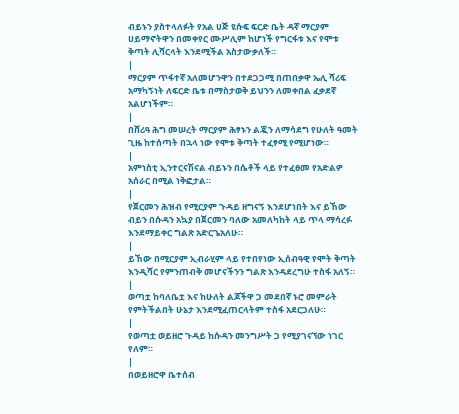ብይኑን ያስተላለፉት የአል ሀጅ ዩሱፍ ፍርድ ቤት ዳኛ ማርያም ሀይማኖትዋን በመቀየር ሙሥሊም ከሆነች የግርፋቱ እና የሞቱ ቅጣት ሊሻርላት እንደሚችል አስታውቃለች።
|
ማርያም ጥፋተኛ አለመሆንዋን በተደጋጋሚ በጠበቃዋ ኤሊ ሻሪፍ አማካኝነት ለፍርድ ቤቱ በማስታወቅ ይህንን ለመቀበል ፈቃደኛ አልሆነችም።
|
በሸሪዓ ሕግ መሠረት ማርያም ሕፃኑን ልጇን ለማሳደግ የሁለት ዓመት ጊዜ ከተሰጣት በኋላ ነው የሞቱ ቅጣት ተፈፃሚ የሚሆነው።
|
አምነስቲ ኢንተርናሽናል ብይኑን በሴቶች ላይ የተፈፀመ የአድልዎ አሰራር በሚል ነቅፎታል።
|
የጀርመን ሕዝብ የሚርያም ጉዳይ ዘግናኝ እንደሆነበት እና ይኸው ብይን በሱዳን አኳያ በጀርመን ባለው አመለካከት ላይ ጥላ ማሳረፉ እንደማይቀር ግልጽ አድርጌአለሁ።
|
ይኸው በሚርያም ኢብራሂም ላይ የተበየነው ኢሰብዓዊ የሞት ቅጣት እንዲሻር የምንጠብቅ መሆናችንን ግልጽ እንዳደረግሁ ተስፋ አለኝ።
|
ወጣቷ ከባለቤቷ እና ከሁለት ልጆችዋ ጋ መደበኛ ኑሮ መምራት የምትችልበት ሁኔታ እንደሚፈጠርላትም ተስፋ አደርጋለሁ።
|
የወጣቷ ወይዘሮ ጉዳይ ከሱዳን መንግሥት ጋ የሚያገናኘው ነገር የለም።
|
በወይዘሮዋ ቤተሰብ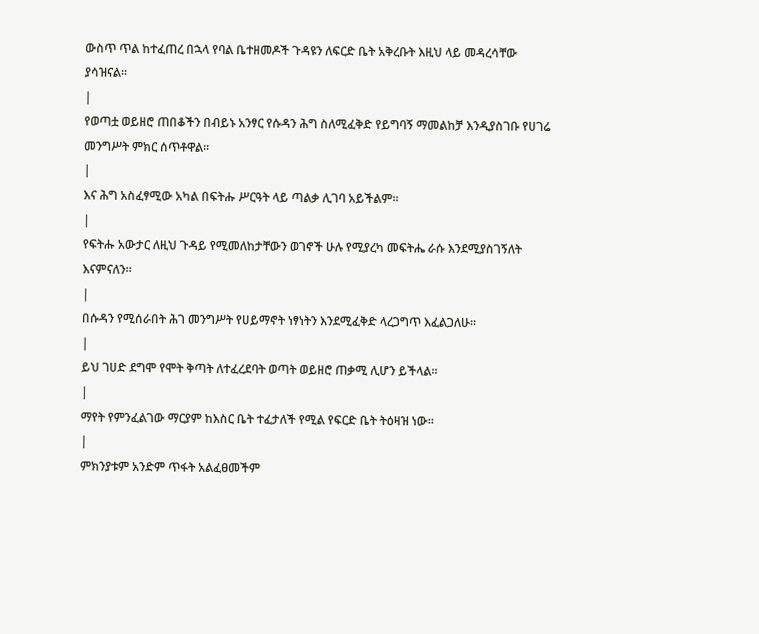ውስጥ ጥል ከተፈጠረ በኋላ የባል ቤተዘመዶች ጉዳዩን ለፍርድ ቤት አቅረቡት እዚህ ላይ መዳረሳቸው ያሳዝናል።
|
የወጣቷ ወይዘሮ ጠበቆችን በብይኑ አንፃር የሱዳን ሕግ ስለሚፈቅድ የይግባኝ ማመልከቻ እንዲያስገቡ የሀገሬ መንግሥት ምክር ሰጥቶዋል።
|
እና ሕግ አስፈፃሚው አካል በፍትሑ ሥርዓት ላይ ጣልቃ ሊገባ አይችልም።
|
የፍትሑ አውታር ለዚህ ጉዳይ የሚመለከታቸውን ወገኖች ሁሉ የሚያረካ መፍትሔ ራሱ እንደሚያስገኝለት እናምናለን።
|
በሱዳን የሚሰራበት ሕገ መንግሥት የሀይማኖት ነፃነትን እንደሚፈቅድ ላረጋግጥ እፈልጋለሁ።
|
ይህ ገሀድ ደግሞ የሞት ቅጣት ለተፈረደባት ወጣት ወይዘሮ ጠቃሚ ሊሆን ይችላል።
|
ማየት የምንፈልገው ማርያም ከእስር ቤት ተፈታለች የሚል የፍርድ ቤት ትዕዛዝ ነው።
|
ምክንያቱም አንድም ጥፋት አልፈፀመችም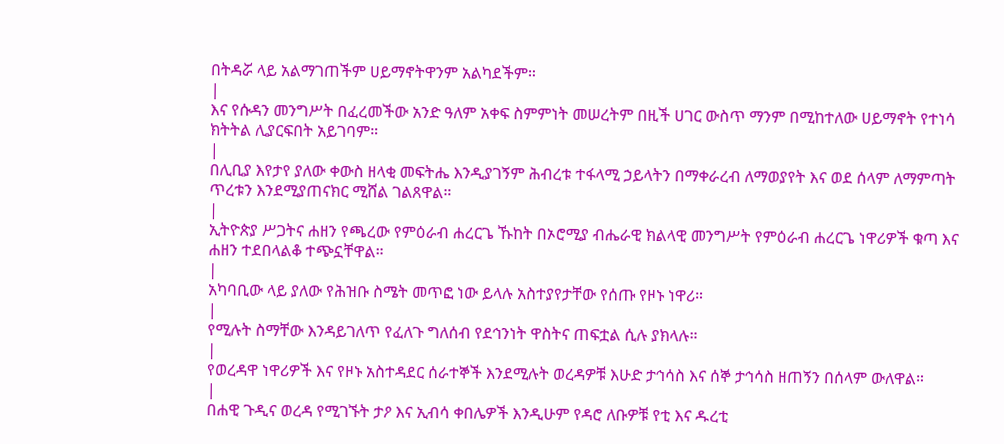በትዳሯ ላይ አልማገጠችም ሀይማኖትዋንም አልካደችም።
|
እና የሱዳን መንግሥት በፈረመችው አንድ ዓለም አቀፍ ስምምነት መሠረትም በዚች ሀገር ውስጥ ማንም በሚከተለው ሀይማኖት የተነሳ ክትትል ሊያርፍበት አይገባም።
|
በሊቢያ እየታየ ያለው ቀውስ ዘላቂ መፍትሔ እንዲያገኝም ሕብረቱ ተፋላሚ ኃይላትን በማቀራረብ ለማወያየት እና ወደ ሰላም ለማምጣት ጥረቱን እንደሚያጠናክር ሚሸል ገልጸዋል።
|
ኢትዮጵያ ሥጋትና ሐዘን የጫረው የምዕራብ ሐረርጌ ኹከት በኦሮሚያ ብሔራዊ ክልላዊ መንግሥት የምዕራብ ሐረርጌ ነዋሪዎች ቁጣ እና ሐዘን ተደበላልቆ ተጭኗቸዋል።
|
አካባቢው ላይ ያለው የሕዝቡ ስሜት መጥፎ ነው ይላሉ አስተያየታቸው የሰጡ የዞኑ ነዋሪ።
|
የሚሉት ስማቸው እንዳይገለጥ የፈለጉ ግለሰብ የደኅንነት ዋስትና ጠፍቷል ሲሉ ያክላሉ።
|
የወረዳዋ ነዋሪዎች እና የዞኑ አስተዳደር ሰራተኞች እንደሚሉት ወረዳዎቹ እሁድ ታኅሳስ እና ሰኞ ታኅሳስ ዘጠኝን በሰላም ውለዋል።
|
በሐዊ ጉዲና ወረዳ የሚገኙት ታዖ እና ኢብሳ ቀበሌዎች እንዲሁም የዳሮ ለቡዎቹ የቲ እና ዱረቲ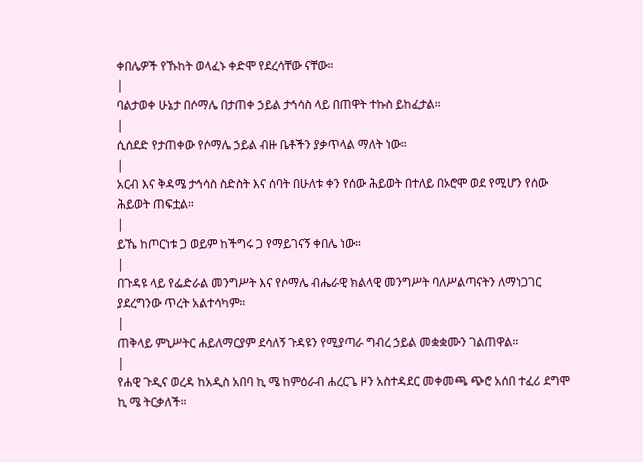ቀበሌዎች የኹከት ወላፈኑ ቀድሞ የደረሳቸው ናቸው።
|
ባልታወቀ ሁኔታ በሶማሌ በታጠቀ ኃይል ታኅሳስ ላይ በጠዋት ተኩስ ይከፈታል።
|
ሲሰደድ የታጠቀው የሶማሌ ኃይል ብዙ ቤቶችን ያቃጥላል ማለት ነው።
|
አርብ እና ቅዳሜ ታኅሳስ ስድስት እና ሰባት በሁለቱ ቀን የሰው ሕይወት በተለይ በኦሮሞ ወደ የሚሆን የሰው ሕይወት ጠፍቷል።
|
ይኼ ከጦርነቱ ጋ ወይም ከችግሩ ጋ የማይገናኝ ቀበሌ ነው።
|
በጉዳዩ ላይ የፌድራል መንግሥት እና የሶማሌ ብሔራዊ ክልላዊ መንግሥት ባለሥልጣናትን ለማነጋገር ያደረግንው ጥረት አልተሳካም።
|
ጠቅላይ ምኒሥትር ሐይለማርያም ደሳለኝ ጉዳዩን የሚያጣራ ግብረ ኃይል መቋቋሙን ገልጠዋል።
|
የሐዊ ጉዲና ወረዳ ከአዲስ አበባ ኪ ሜ ከምዕራብ ሐረርጌ ዞን አስተዳደር መቀመጫ ጭሮ አሰበ ተፈሪ ደግሞ ኪ ሜ ትርቃለች።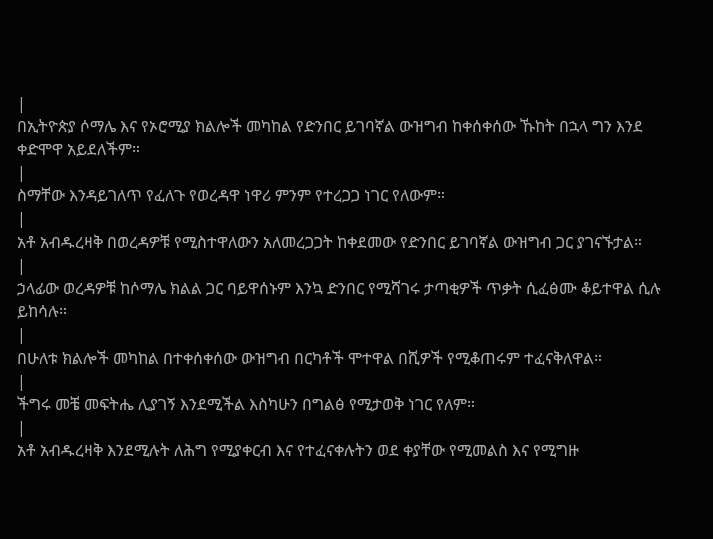|
በኢትዮጵያ ሶማሌ እና የኦሮሚያ ክልሎች መካከል የድንበር ይገባኛል ውዝግብ ከቀሰቀሰው ኹከት በኋላ ግን እንደ ቀድሞዋ አይደለችም።
|
ስማቸው እንዳይገለጥ የፈለጉ የወረዳዋ ነዋሪ ምንም የተረጋጋ ነገር የለውም።
|
አቶ አብዱረዛቅ በወረዳዎቹ የሚስተዋለውን አለመረጋጋት ከቀደመው የድንበር ይገባኛል ውዝግብ ጋር ያገናኙታል።
|
ኃላፊው ወረዳዎቹ ከሶማሌ ክልል ጋር ባይዋሰኑም እንኳ ድንበር የሚሻገሩ ታጣቂዎች ጥቃት ሲፈፅሙ ቆይተዋል ሲሉ ይከሳሉ።
|
በሁለቱ ክልሎች መካከል በተቀሰቀሰው ውዝግብ በርካቶች ሞተዋል በሺዎች የሚቆጠሩም ተፈናቅለዋል።
|
ችግሩ መቼ መፍትሔ ሊያገኝ እንደሚችል እስካሁን በግልፅ የሚታወቅ ነገር የለም።
|
አቶ አብዱረዛቅ እንደሚሉት ለሕግ የሚያቀርብ እና የተፈናቀሉትን ወደ ቀያቸው የሚመልስ እና የሚግዙ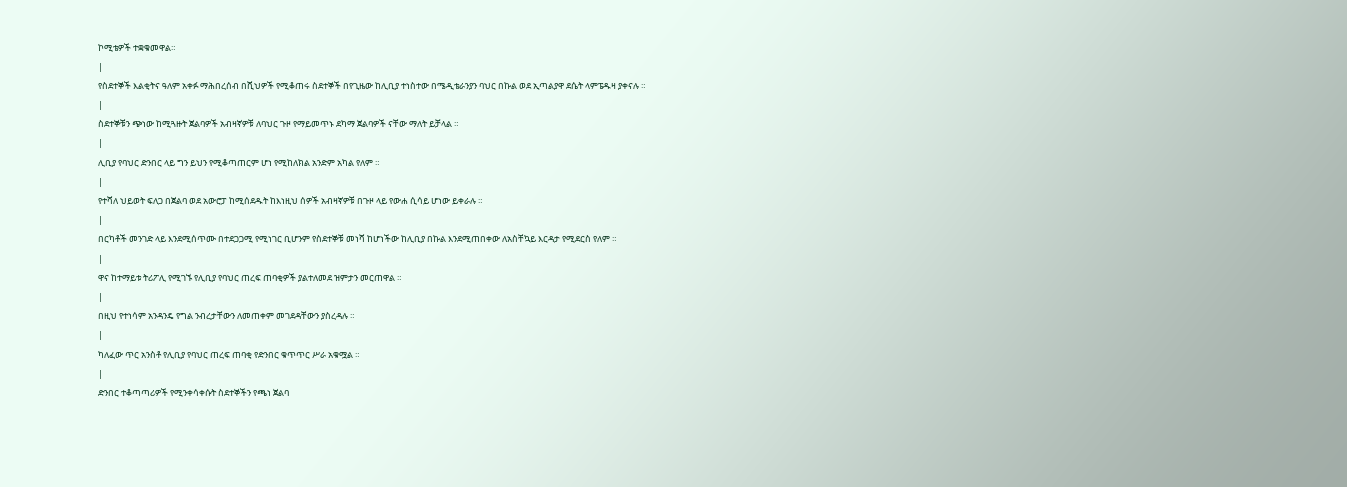ኮሚቴዎች ተቋቁመዋል።
|
የስደተኞች እልቂትና ዓለም አቀፉ ማሕበረሰብ በሺህዎች የሚቆጠሩ ስደተኞች በየጊዜው ከሊቢያ ተነስተው በሜዲቴራንያን ባህር በኩል ወደ ኢጣልያዋ ደሴት ላምፔዱዛ ያቀናሉ ።
|
ስደተኞቹን ጭነው ከሚጓዙት ጀልባዎች አብዛኛዎቹ ለባህር ጉዞ የማይመጥኑ ደካማ ጀልባዎች ናቸው ማለት ይቻላል ።
|
ሊቢያ የባህር ድንበር ላይ ግን ይህን የሚቆጣጠርም ሆነ የሚከለክል አንድም አካል የለም ።
|
የተሻለ ህይወት ፍለጋ በጀልባ ወደ አውሮፓ ከሚሰደዱት ከእነዚህ ሰዎች አብዛኛዎቹ በጉዞ ላይ የውሐ ሲሳይ ሆነው ይቀራሉ ።
|
በርካቶች መንገድ ላይ እንደሚሰጥሙ በተደጋጋሚ የሚነገር ቢሆንም የስደተኞቹ መነሻ ከሆነችው ከሊቢያ በኩል እንደሚጠበቀው ለአስቸኳይ እርዳታ የሚደርስ የለም ።
|
ዋና ከተማይቱ ትሪፖሊ የሚገኙ የሊቢያ የባህር ጠረፍ ጠባቂዎች ያልተለመደ ዝምታን መርጠዋል ።
|
በዚህ የተነሳም አንዳንዴ የግል ንብረታቸውን ለመጠቀም መገደዳቸውን ያስረዳሉ ።
|
ካለፈው ጥር አንስቶ የሊቢያ የባህር ጠረፍ ጠባቂ የድንበር ቁጥጥር ሥራ አቁሟል ።
|
ድንበር ተቆጣጣሪዎች የሚንቀሳቀሱት ስደተኞችን የጫነ ጀልባ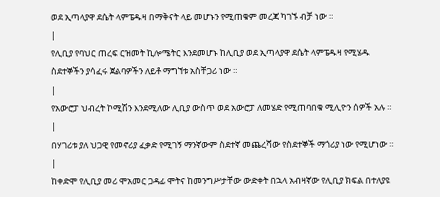ወደ ኢጣላያዋ ደሴት ላምፔዱዛ በማቅናት ላይ መሆኑን የሚጠቁም መረጃ ካገኙ ብቻ ነው ።
|
የሊቢያ የባህር ጠረፍ ርዝመት ኪሎሜትር እንደመሆኑ ከሊቢያ ወደ ኢጣላያዋ ደሴት ላምፔዱዛ የሚሄዱ ስደተኞችን ያሳፈሩ ጀልባዎችን ለይቶ ማግኘቱ አስቸጋሪ ነው ።
|
የአውሮፓ ህብረት ኮሚሽን እንደሚለው ሊቢያ ውስጥ ወደ አውሮፓ ለመሄድ የሚጠባበቁ ሚሊዮን ሰዎች አሉ ።
|
በሃገሪቱ ያለ ህጋዊ የመኖሪያ ፈቃድ የሚገኝ ማንኛውም ስደተኛ መጨረሻው የስደተኞች ማጎሪያ ነው የሚሆነው ።
|
ከቀድሞ የሊቢያ መሪ ሞአመር ጋዳፊ ሞትና ከመንግሥታቸው ውድቀት በኋላ አብዛኛው የሊቢያ ክፍል በተለያዩ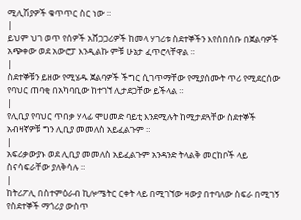ሚሊሽያዎች ቁጥጥር ስር ነው ።
|
ይህም ህገ ወጥ የሰዎች አሸጋጋሪዎች ከመላ ሃገሪቱ ስደተኞችን እየሰበሰቡ በጀልባዎች አጭቀው ወደ አውሮፓ እንዲልኩ ምቹ ሁኔታ ፈጥሮላቸዋል ።
|
ስደተኞቹን ይዘው የሚሄዱ ጀልባዎች ችግር ሲገጥማቸው የሚያሰሙት ጥሪ የሚደርሰው የባህር ጠባቂ በአካባቢው ከተገኘ ሊታደጋቸው ይችላል ።
|
የሊቢያ የባህር ጥበቃ ሃላፊ ሞሀመድ ባይቲ እንደሚሉት ከሚታደጓቸው ስደተኞች አብዛኛዎቹ ግን ሊቢያ መመለስ አይፈልጉም ።
|
አፍሪቃውያኑ ወደ ሊቢያ መመለስ አይፈልጉም አንዳንድ ትላልቅ መርከቦች ላይ ስናሳፍራቸው ያለቅሳሉ ።
|
ከትሪፖሊ በስተምዕራብ ኪሎሜትር ርቀት ላይ በሚገኘው ዛውያ በተባለው ስፍራ በሚገኝ የስደተኞች ማጎሪያ ውስጥ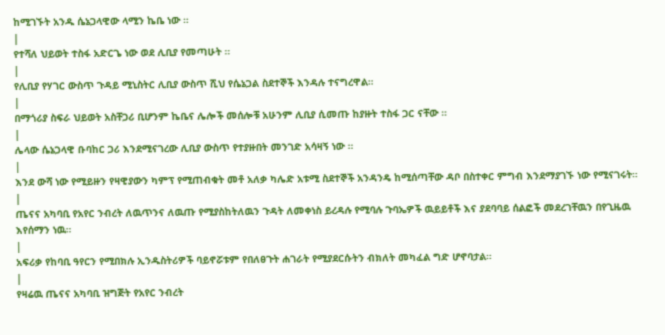ከሚገኙት አንዱ ሴኔጋላዊው ላሚን ኬቤ ነው ።
|
የተሻለ ህይወት ተስፋ አድርጌ ነው ወደ ሊቢያ የመጣሁት ።
|
የሊቢያ የሃገር ውስጥ ጉዳይ ሚኒስትር ሊቢያ ውስጥ ሺህ የሴኔጋል ስደተኞች እንዳሉ ተናግረዋል።
|
በማጎሪያ ስፍራ ህይወት አስቸጋሪ ቢሆንም ኬቤና ሌሎች መሰሎቹ አሁንም ሊቢያ ሲመጡ ከያዙት ተስፋ ጋር ናቸው ።
|
ሌላው ሴኔጋላዊ ቡባከር ጋሪ እንደሚናገረው ሊቢያ ውስጥ የተያዙበት መንገድ አሳዛኝ ነው ።
|
እንደ ውሻ ነው የሚይዙን የዛዊያውን ካምፕ የሚጠብቁት መቶ አለቃ ካሌድ አቱሚ ስደተኞች አንዳንዴ ከሚሰጣቸው ዳቦ በስተቀር ምግብ እንደማያገኙ ነው የሚናገሩት።
|
ጤናና አካባቢ የአየር ንብረት ለዉጥንና ለዉጡ የሚያስከትለዉን ጉዳት ለመቀነስ ይረዳሉ የሚባሉ ጉባኤዎች ዉይይቶች እና ያደባባይ ሰልፎች መደረገቸዉን በየጊዜዉ እየሰማን ነዉ።
|
አፍሪቃ የከባቢ ዓየርን የሚበክሉ ኢንዱስትሪዎች ባይኖሯቱም የበለፀጉት ሐገራት የሚያደርሱትን ብክለት መካፈል ግድ ሆኖባታል።
|
የዛሬዉ ጤናና አካባቢ ዝግጅት የአየር ንብረት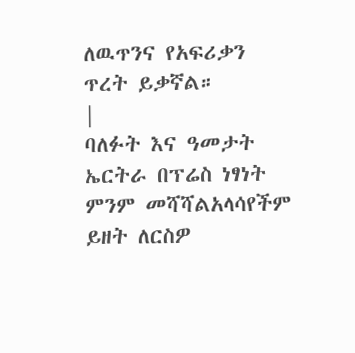ለዉጥንና የአፍሪቃን ጥረት ይቃኛል።
|
ባለፉት እና ዓመታት ኤርትራ በፕሬስ ነፃነት ምንም መሻሻልአላሳየችም ይዘት ለርስዎ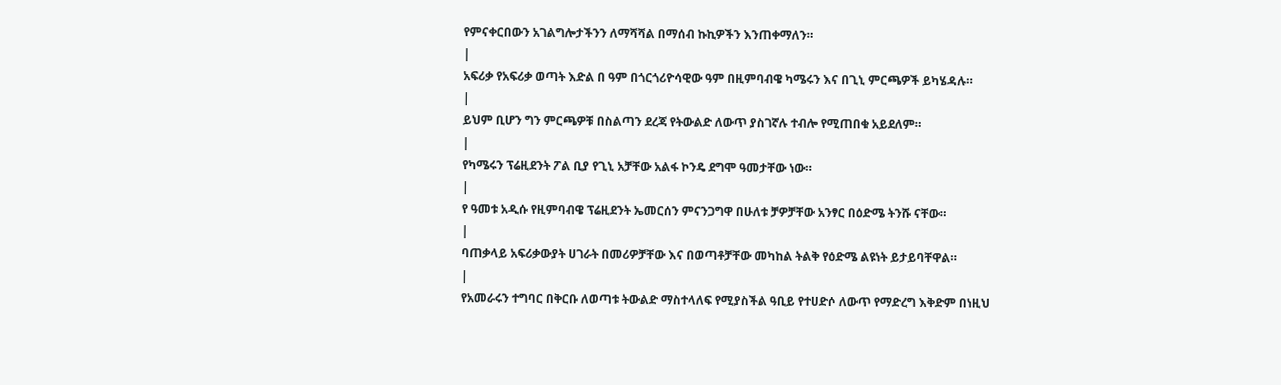የምናቀርበውን አገልግሎታችንን ለማሻሻል በማሰብ ኩኪዎችን እንጠቀማለን።
|
አፍሪቃ የአፍሪቃ ወጣት እድል በ ዓም በጎርጎሪዮሳዊው ዓም በዚምባብዌ ካሜሩን እና በጊኒ ምርጫዎች ይካሄዳሉ።
|
ይህም ቢሆን ግን ምርጫዎቹ በስልጣን ደረጃ የትውልድ ለውጥ ያስገኛሉ ተብሎ የሚጠበቁ አይደለም።
|
የካሜሩን ፕሬዚደንት ፖል ቢያ የጊኒ አቻቸው አልፋ ኮንዴ ደግሞ ዓመታቸው ነው።
|
የ ዓመቱ አዲሱ የዚምባብዌ ፕሬዚደንት ኤመርሰን ምናንጋግዋ በሁለቱ ቻዎቻቸው አንፃር በዕድሜ ትንሹ ናቸው።
|
ባጠቃላይ አፍሪቃውያት ሀገራት በመሪዎቻቸው እና በወጣቶቻቸው መካከል ትልቅ የዕድሜ ልዩነት ይታይባቸዋል።
|
የአመራሩን ተግባር በቅርቡ ለወጣቱ ትውልድ ማስተላለፍ የሚያስችል ዓቢይ የተሀድሶ ለውጥ የማድረግ እቅድም በነዚህ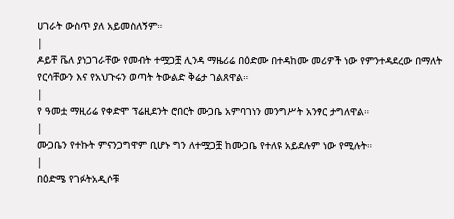ሀገራት ውስጥ ያለ አይመስለኝም።
|
ዶይቸ ቬለ ያነጋገራቸው የመብት ተሟጋቿ ሊንዳ ማዜሪሬ በዕድሙ በተዳከሙ መሪዎች ነው የምንተዳደረው በማለት የርሳቸውን እና የአህጉሩን ወጣት ትውልድ ቅሬታ ገልጸዋል።
|
የ ዓመቷ ማዚሪሬ የቀድሞ ፕሬዚደንት ሮበርት ሙጋቤ አምባገነን መንግሥት አንፃር ታግለዋል።
|
ሙጋቤን የተኩት ምናንጋግዋም ቢሆኑ ግን ለተሟጋቿ ከሙጋቤ የተለዩ አይደሉም ነው የሚሉት።
|
በዕድሜ የገፉትአዲሶቹ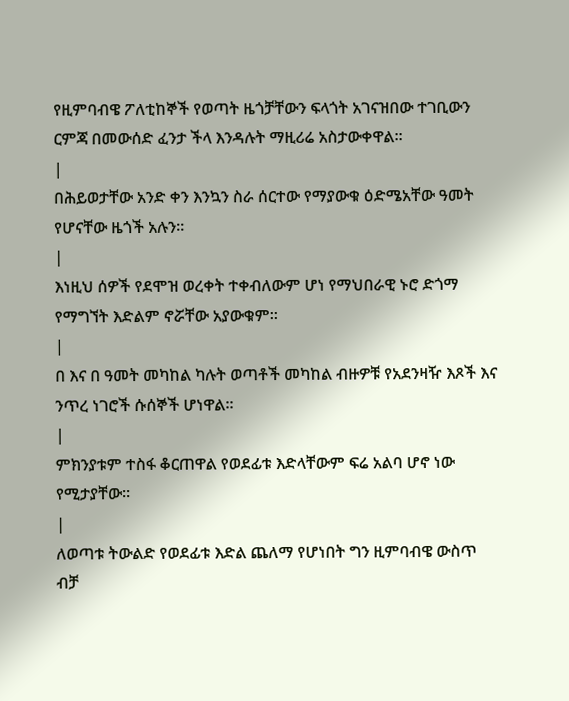የዚምባብዌ ፖለቲከኞች የወጣት ዜጎቻቸውን ፍላጎት አገናዝበው ተገቢውን ርምጃ በመውሰድ ፈንታ ችላ እንዳሉት ማዚሪሬ አስታውቀዋል።
|
በሕይወታቸው አንድ ቀን እንኳን ስራ ሰርተው የማያውቁ ዕድሜአቸው ዓመት የሆናቸው ዜጎች አሉን።
|
እነዚህ ሰዎች የደሞዝ ወረቀት ተቀብለውም ሆነ የማህበራዊ ኑሮ ድጎማ የማግኘት እድልም ኖሯቸው አያውቁም።
|
በ እና በ ዓመት መካከል ካሉት ወጣቶች መካከል ብዙዎቹ የአደንዛዥ እጾች እና ንጥረ ነገሮች ሱሰኞች ሆነዋል።
|
ምክንያቱም ተስፋ ቆርጠዋል የወደፊቱ እድላቸውም ፍሬ አልባ ሆኖ ነው የሚታያቸው።
|
ለወጣቱ ትውልድ የወደፊቱ እድል ጨለማ የሆነበት ግን ዚምባብዌ ውስጥ ብቻ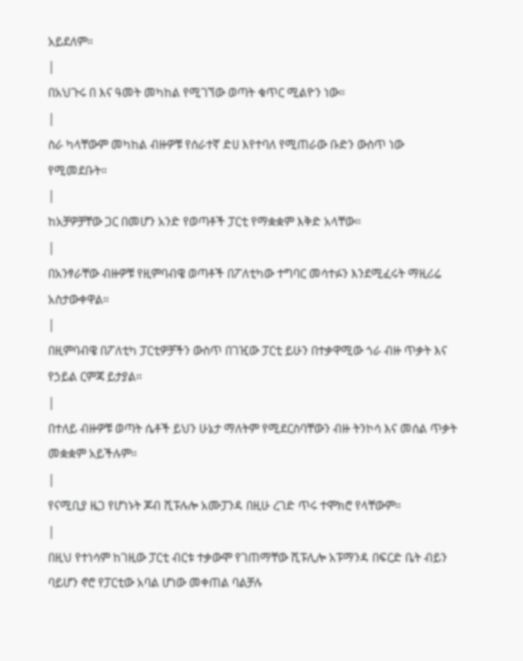አይደለም።
|
በአህጉሩ በ እና ዓመት መካከል የሚገኘው ወጣት ቁጥር ሚልዮን ነው።
|
ስራ ካላቸውም መካከል ብዙዎቹ የሰራተኛ ድሀ እየተባለ የሚጠራው ቡድን ውስጥ ነው የሚመደቡት።
|
ከአቻዎቻቸው ጋር በመሆን አንድ የወጣቶች ፓርቲ የማቋቋም እቅድ አላቸው።
|
በአንፃራቸው ብዙዎቹ የዚምባብዌ ወጣቶች በፖለቲካው ተግባር መሳተፉን እንደሚፈሩት ማዚሪሬ አስታውቀዋል።
|
በዚምባብዌ በፖለቲካ ፓርቲዎቻችን ውስጥ በገዢው ፓርቲ ይሁን በተቃዋሚው ጎራ ብዙ ጥቃት እና የኃይል ርምጃ ይታያል።
|
በተለይ ብዙዎቹ ወጣት ሴቶች ይህን ሁኔታ ማለትም የሚደርስባቸውን ብዙ ትንኮሳ እና መሰል ጥቃት መቋቋም አይችሉም።
|
የናሚቢያ ዜጋ የሆነኑት ጆብ ሺፑሉሎ አሙፓንዳ በዚሁ ረገድ ጥሩ ተሞክሮ የላቸውም።
|
በዚህ የተነሳም ከገዚው ፓርቲ ብርቱ ተቃውሞ የገጠማቸው ሺፑሊሎ አፑማንዳ በፍርድ ቤት ብይን ባይሆን ኖሮ የፓርቲው አባል ሆነው መቀጠል ባልቻሉ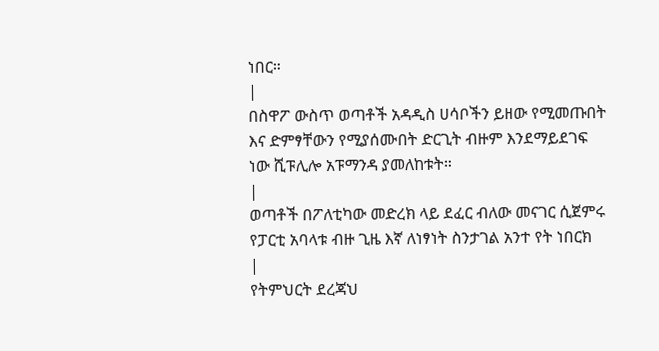ነበር።
|
በስዋፖ ውስጥ ወጣቶች አዳዲስ ሀሳቦችን ይዘው የሚመጡበት እና ድምፃቸውን የሚያሰሙበት ድርጊት ብዙም እንደማይደገፍ ነው ሺፑሊሎ አፑማንዳ ያመለከቱት።
|
ወጣቶች በፖለቲካው መድረክ ላይ ደፈር ብለው መናገር ሲጀምሩ የፓርቲ አባላቱ ብዙ ጊዜ እኛ ለነፃነት ስንታገል አንተ የት ነበርክ
|
የትምህርት ደረጃህ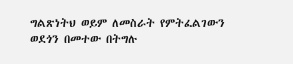ግልጽነትህ ወይም ለመስራት የምትፈልገውን ወደጎን በመተው በትግሉ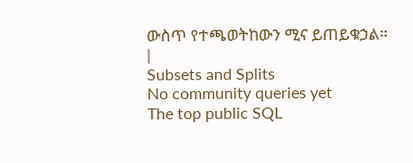ውስጥ የተጫወትከውን ሚና ይጠይቁኃል።
|
Subsets and Splits
No community queries yet
The top public SQL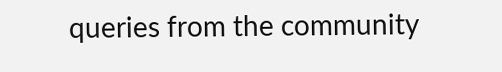queries from the community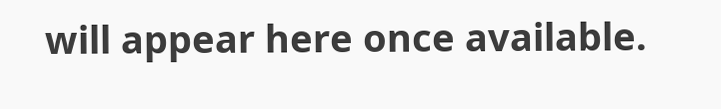will appear here once available.